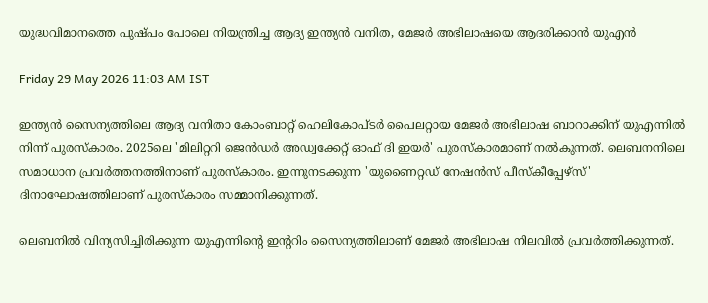യുദ്ധവിമാനത്തെ പുഷ്‌പം പോലെ നിയന്ത്രിച്ച ആദ്യ ഇന്ത്യൻ വനിത, മേജർ അഭിലാഷയെ ആദരിക്കാൻ യുഎൻ

Friday 29 May 2026 11:03 AM IST

ഇന്ത്യൻ സൈന്യത്തിലെ ആദ്യ വനിതാ കോംബാറ്റ് ഹെലികോപ്‌ടർ പൈലറ്റായ മേജർ അഭിലാഷ ബാറാക്കിന് യുഎന്നിൽ നിന്ന് പുരസ്‌കാരം. 2025ലെ 'മിലിറ്ററി ജെൻഡർ അഡ്വക്കേറ്റ് ഓഫ് ദി ഇയർ' പുരസ്‌കാരമാണ് നൽകുന്നത്. ലെബനനിലെ സമാധാന പ്രവർത്തനത്തിനാണ് പുരസ്‌കാരം. ഇന്നുനടക്കുന്ന 'യുണൈറ്റഡ് നേഷൻസ് പീസ്‌കീപ്പേഴ്‌സ്' ദിനാഘോഷത്തിലാണ് പുരസ്‌കാരം സമ്മാനിക്കുന്നത്.

ലെബനിൽ വിന്യസിച്ചിരിക്കുന്ന യുഎന്നിന്റെ ഇന്ററിം സൈന്യത്തിലാണ് മേജർ അഭിലാഷ നിലവിൽ പ്രവർത്തിക്കുന്നത്.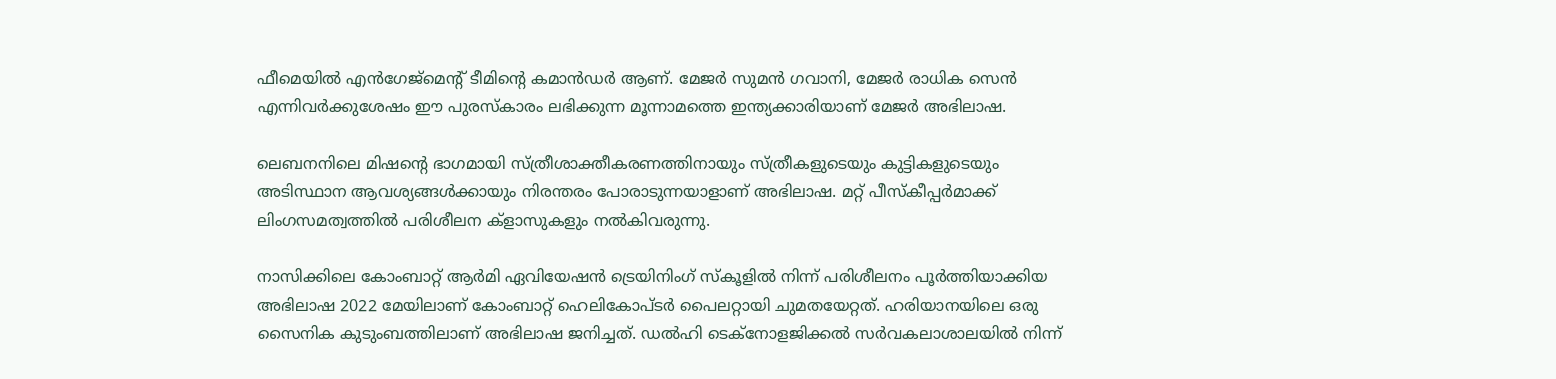ഫീമെയിൽ എൻഗേജ്‌മെന്റ് ടീമിന്റെ കമാൻഡർ ആണ്. മേജർ സുമൻ ഗവാനി, മേജർ രാധിക സെൻ എന്നിവർക്കുശേഷം ഈ പുരസ്‌കാരം ലഭിക്കുന്ന മൂന്നാമത്തെ ഇന്ത്യക്കാരിയാണ് മേജർ അഭിലാഷ.

ലെബനനിലെ മിഷന്റെ ഭാഗമായി സ്ത്രീശാക്തീകരണത്തിനായും സ്ത്രീകളുടെയും കുട്ടികളുടെയും അടിസ്ഥാന ആവശ്യങ്ങൾക്കായും നിരന്തരം പോരാടുന്നയാളാണ് അഭിലാഷ. മറ്റ് പീസ്‌കീപ്പർമാക്ക് ലിംഗസമത്വത്തിൽ പരിശീലന ക്ളാസുകളും നൽകിവരുന്നു.

നാസിക്കിലെ കോംബാറ്റ് ആ‌ർമി ഏവിയേഷൻ ട്രെയിനിംഗ് സ്‌കൂളിൽ നിന്ന് പരിശീലനം പൂർത്തിയാക്കിയ അഭിലാഷ 2022 മേയിലാണ് കോംബാറ്റ് ഹെലികോപ്‌ടർ പൈലറ്റായി ചുമതയേറ്റത്. ഹരിയാനയിലെ ഒരു സൈനിക കുടുംബത്തിലാണ് അഭിലാഷ ജനിച്ചത്. ഡൽഹി ടെക്‌നോളജിക്കൽ സ‌ർവകലാശാലയിൽ നിന്ന്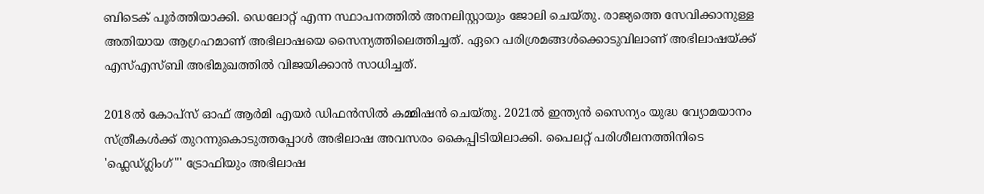ബിടെക് പൂർത്തിയാക്കി. ഡെലോറ്റ് എന്ന സ്ഥാപനത്തിൽ അനലിസ്റ്റായും ജോലി ചെയ്തു. രാജ്യത്തെ സേവിക്കാനുള്ള അതിയായ ആഗ്രഹമാണ് അഭിലാഷയെ സൈന്യത്തിലെത്തിച്ചത്. ഏറെ പരിശ്രമങ്ങൾക്കൊടുവിലാണ് അഭിലാഷയ്ക്ക് എസ്എ‌സ്‌ബി അഭിമുഖത്തിൽ വിജയിക്കാൻ സാധിച്ചത്.

2018ൽ കോപ്‌സ് ഓഫ് ആർമി എയർ ഡിഫൻസിൽ കമ്മിഷൻ ചെയ്തു. 2021ൽ ഇന്ത്യൻ സൈന്യം യുദ്ധ വ്യോമയാനം സ്ത്രീകൾക്ക് തുറന്നുകൊടുത്തപ്പോൾ അഭിലാഷ അവസരം കൈപ്പിടിയിലാക്കി. പൈലറ്റ് പരിശീലനത്തിനിടെ 'ഫ്ലെഡ്ഗ്ലിംഗ്"' ട്രോഫിയും അഭിലാഷ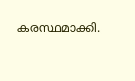കരസ്ഥമാക്കി.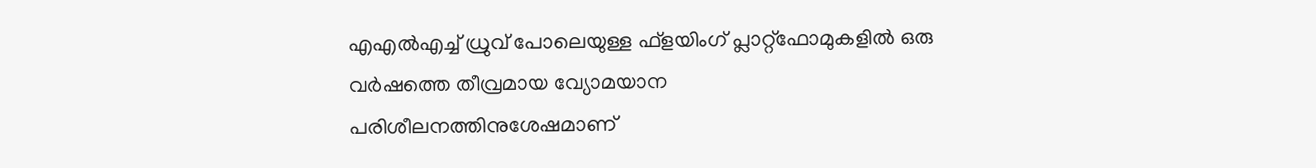എഎൽഎച്ച് ധ്രുവ് പോലെയുള്ള ഫ്ളയിംഗ് പ്ലാറ്റ്‌ഫോമുകളിൽ ഒരു വർഷത്തെ തീവ്രമായ വ്യോമയാന പരിശീലനത്തിനുശേഷമാണ്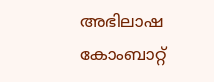അഭിലാഷ കോംബാറ്റ്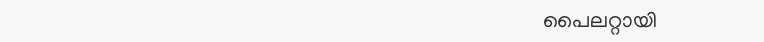പൈലറ്റായി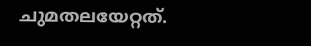ചുമതലയേറ്റത്.